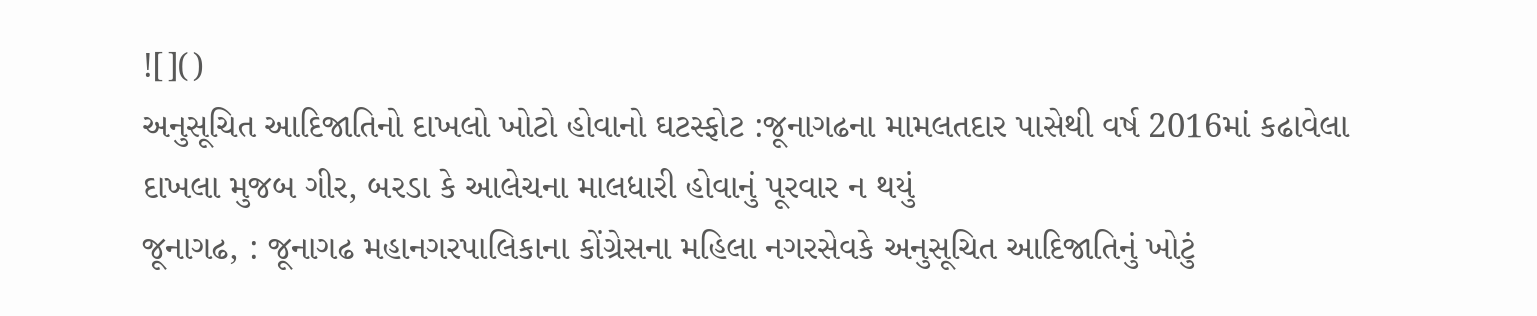![]()
અનુસૂચિત આદિજાતિનો દાખલો ખોટો હોવાનો ઘટસ્ફોટ :જૂનાગઢના મામલતદાર પાસેથી વર્ષ 2016માં કઢાવેલા દાખલા મુજબ ગીર, બરડા કે આલેચના માલધારી હોવાનું પૂરવાર ન થયું
જૂનાગઢ, : જૂનાગઢ મહાનગરપાલિકાના કોંગ્રેસના મહિલા નગરસેવકે અનુસૂચિત આદિજાતિનું ખોટું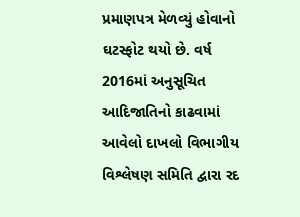પ્રમાણપત્ર મેળવ્યું હોવાનો ઘટસ્ફોટ થયો છે. વર્ષ 2016માં અનુસૂચિત આદિજાતિનો કાઢવામાં આવેલો દાખલો વિભાગીય વિશ્લેષણ સમિતિ દ્વારા રદ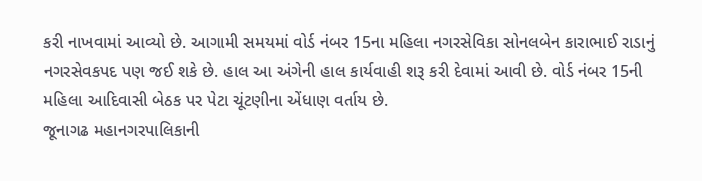કરી નાખવામાં આવ્યો છે. આગામી સમયમાં વોર્ડ નંબર 15ના મહિલા નગરસેવિકા સોનલબેન કારાભાઈ રાડાનું નગરસેવકપદ પણ જઈ શકે છે. હાલ આ અંગેની હાલ કાર્યવાહી શરૂ કરી દેવામાં આવી છે. વોર્ડ નંબર 15ની મહિલા આદિવાસી બેઠક પર પેટા ચૂંટણીના એંધાણ વર્તાય છે.
જૂનાગઢ મહાનગરપાલિકાની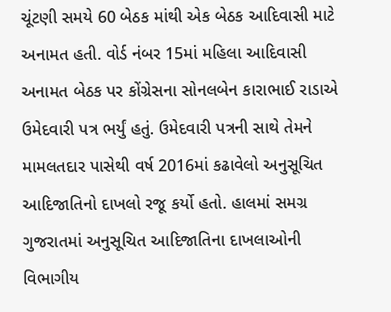ચૂંટણી સમયે 60 બેઠક માંથી એક બેઠક આદિવાસી માટે અનામત હતી. વોર્ડ નંબર 15માં મહિલા આદિવાસી અનામત બેઠક પર કોંગ્રેસના સોનલબેન કારાભાઈ રાડાએ ઉમેદવારી પત્ર ભર્યું હતું. ઉમેદવારી પત્રની સાથે તેમને મામલતદાર પાસેથી વર્ષ 2016માં કઢાવેલો અનુસૂચિત આદિજાતિનો દાખલો રજૂ કર્યો હતો. હાલમાં સમગ્ર ગુજરાતમાં અનુસૂચિત આદિજાતિના દાખલાઓની વિભાગીય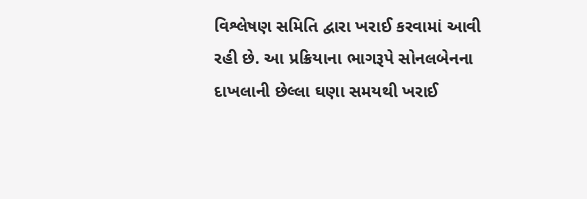વિશ્લેષણ સમિતિ દ્વારા ખરાઈ કરવામાં આવી રહી છે. આ પ્રક્રિયાના ભાગરૂપે સોનલબેનના દાખલાની છેલ્લા ઘણા સમયથી ખરાઈ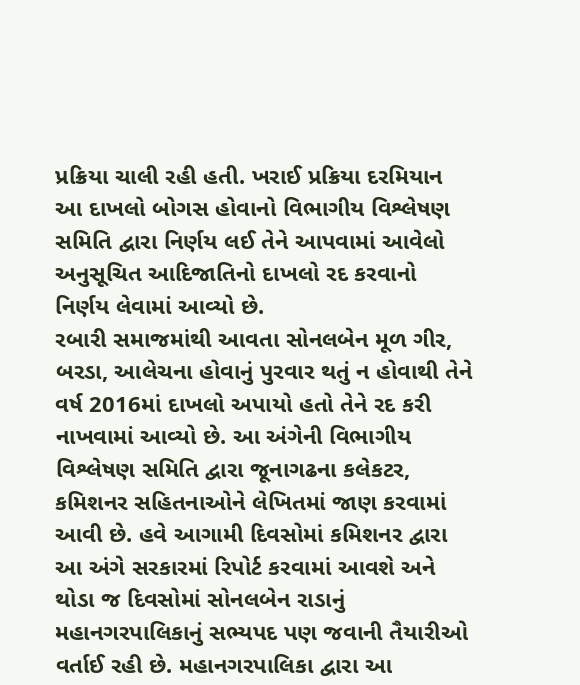પ્રક્રિયા ચાલી રહી હતી. ખરાઈ પ્રક્રિયા દરમિયાન આ દાખલો બોગસ હોવાનો વિભાગીય વિશ્લેષણ સમિતિ દ્વારા નિર્ણય લઈ તેને આપવામાં આવેલો અનુસૂચિત આદિજાતિનો દાખલો રદ કરવાનો નિર્ણય લેવામાં આવ્યો છે.
રબારી સમાજમાંથી આવતા સોનલબેન મૂળ ગીર, બરડા, આલેચના હોવાનું પુરવાર થતું ન હોવાથી તેને વર્ષ 2016માં દાખલો અપાયો હતો તેને રદ કરી નાખવામાં આવ્યો છે. આ અંગેની વિભાગીય વિશ્લેષણ સમિતિ દ્વારા જૂનાગઢના કલેકટર, કમિશનર સહિતનાઓને લેખિતમાં જાણ કરવામાં આવી છે. હવે આગામી દિવસોમાં કમિશનર દ્વારા આ અંગે સરકારમાં રિપોર્ટ કરવામાં આવશે અને થોડા જ દિવસોમાં સોનલબેન રાડાનું મહાનગરપાલિકાનું સભ્યપદ પણ જવાની તૈયારીઓ વર્તાઈ રહી છે. મહાનગરપાલિકા દ્વારા આ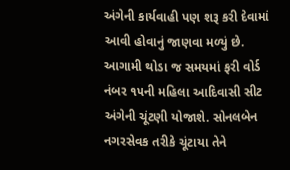અંગેની કાર્યવાહી પણ શરૂ કરી દેવામાં આવી હોવાનું જાણવા મળ્યું છે. આગામી થોડા જ સમયમાં ફરી વોર્ડ નંબર ૧૫ની મહિલા આદિવાસી સીટ અંગેની ચૂંટણી યોજાશે. સોનલબેન નગરસેવક તરીકે ચૂંટાયા તેને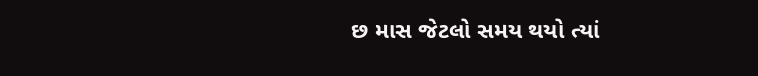છ માસ જેટલો સમય થયો ત્યાં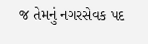જ તેમનું નગરસેવક પદ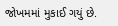જોખમમાં મુકાઈ ગયું છે.